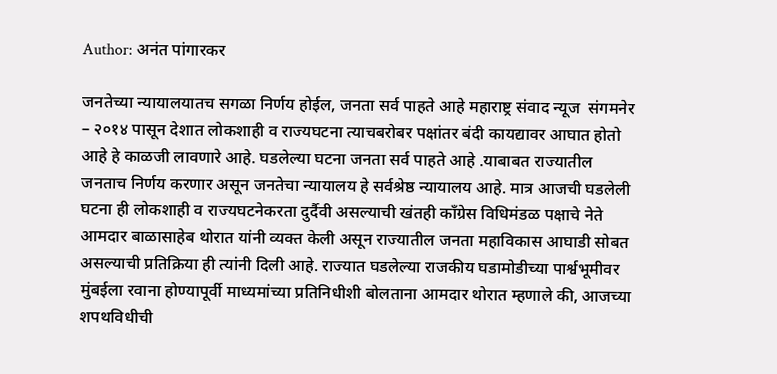Author: अनंत पांगारकर

जनतेच्या न्यायालयातच सगळा निर्णय होईल, जनता सर्व पाहते आहे महाराष्ट्र संवाद न्यूज  संगमनेर – २०१४ पासून देशात लोकशाही व राज्यघटना त्याचबरोबर पक्षांतर बंदी कायद्यावर आघात होतो आहे हे काळजी लावणारे आहे. घडलेल्या घटना जनता सर्व पाहते आहे .याबाबत राज्यातील जनताच निर्णय करणार असून जनतेचा न्यायालय हे सर्वश्रेष्ठ न्यायालय आहे. मात्र आजची घडलेली घटना ही लोकशाही व राज्यघटनेकरता दुर्दैवी असल्याची खंतही काँग्रेस विधिमंडळ पक्षाचे नेते आमदार बाळासाहेब थोरात यांनी व्यक्त केली असून राज्यातील जनता महाविकास आघाडी सोबत असल्याची प्रतिक्रिया ही त्यांनी दिली आहे. राज्यात घडलेल्या राजकीय घडामोडीच्या पार्श्वभूमीवर मुंबईला रवाना होण्यापूर्वी माध्यमांच्या प्रतिनिधीशी बोलताना आमदार थोरात म्हणाले की, आजच्या शपथविधीची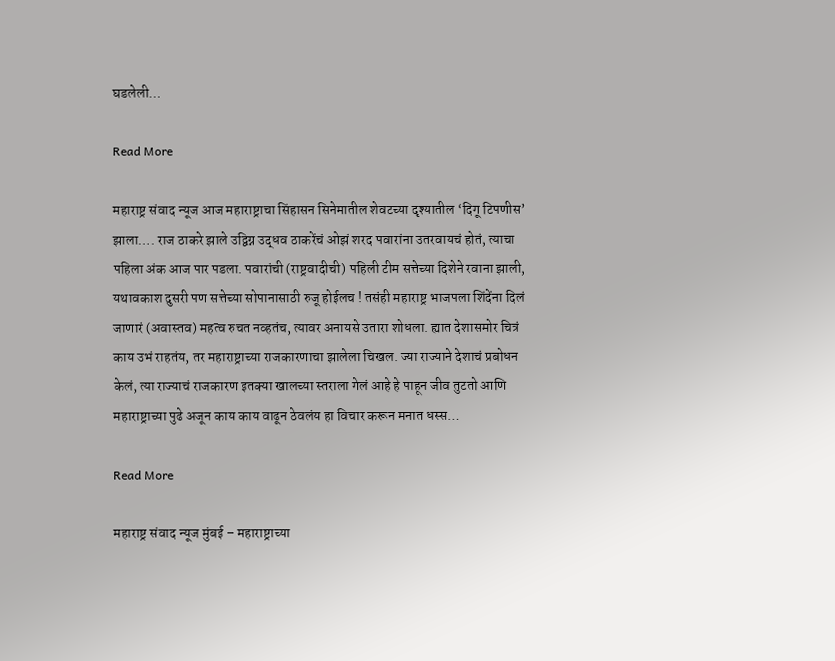घडलेली…

Read More

महाराष्ट्र संवाद न्यूज आज महाराष्ट्राचा सिंहासन सिनेमातील शेवटच्या दृश्यातील ‘दिगू टिपणीस’ झाला…. राज ठाकरे झाले उद्विग्न उद्धव ठाकरेंचं ओझं शरद पवारांना उतरवायचं होतं, त्याचा पहिला अंक आज पार पडला. पवारांची (राष्ट्रवादीची) पहिली टीम सत्तेच्या दिशेने रवाना झाली, यथावकाश दुसरी पण सत्तेच्या सोपानासाठी रुजू होईलच ! तसंही महाराष्ट्र भाजपला शिंदेंना दिलं जाणारं (अवास्तव) महत्व रुचत नव्हतंच, त्यावर अनायसे उतारा शोधला. ह्यात देशासमोर चित्रं काय उभं राहतंय, तर महाराष्ट्राच्या राजकारणाचा झालेला चिखल. ज्या राज्याने देशाचं प्रबोधन केलं, त्या राज्याचं राजकारण इतक्या खालच्या स्तराला गेलं आहे हे पाहून जीव तुटतो आणि महाराष्ट्राच्या पुढे अजून काय काय वाढून ठेवलंय हा विचार करून मनात धस्स…

Read More

महाराष्ट्र संवाद न्यूज मुंबई – महाराष्ट्राच्या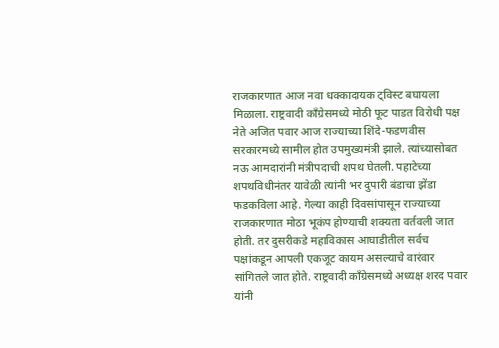राजकारणात आज नवा धक्कादायक ट्विस्ट बघायला मिळाला. राष्ट्रवादी काँग्रेसमध्ये मोठी फूट पाडत विरोधी पक्ष नेते अजित पवार आज राज्याच्या शिंदे-फडणवीस सरकारमध्ये सामील होत उपमुख्यमंत्री झाले. त्यांच्यासोबत नऊ आमदारांनी मंत्रीपदाची शपथ घेतली. पहाटेच्या शपथविधीनंतर यावेळी त्यांनी भर दुपारी बंडाचा झेंडा फडकविला आहे. गेल्या काही दिवसांपासून राज्याच्या राजकारणात मोठा भूकंप होण्याची शक्यता वर्तवली जात होती. तर दुसरीकडे महाविकास आघाडीतील सर्वच पक्षांकडून आपली एकजूट कायम असल्याचे वारंवार सांगितले जात होते. राष्ट्रवादी काँग्रेसमध्ये अध्यक्ष शरद पवार यांनी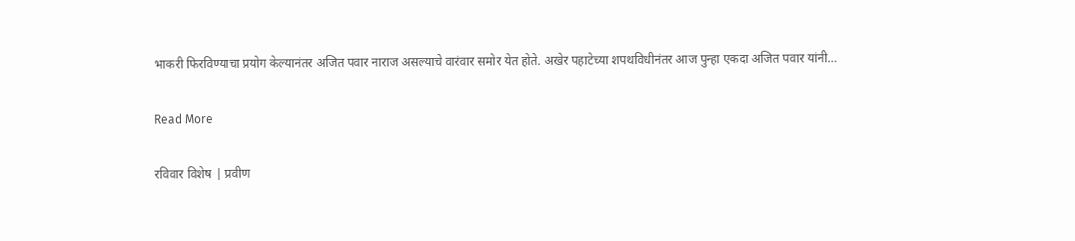भाकरी फिरविण्याचा प्रयोग केल्यानंतर अजित पवार नाराज असल्याचे वारंवार समोर येत होते. अखेर पहाटेच्या शपथविधीनंतर आज पुन्हा एकदा अजित पवार यांनी…

Read More

रविवार विशेष | प्रवीण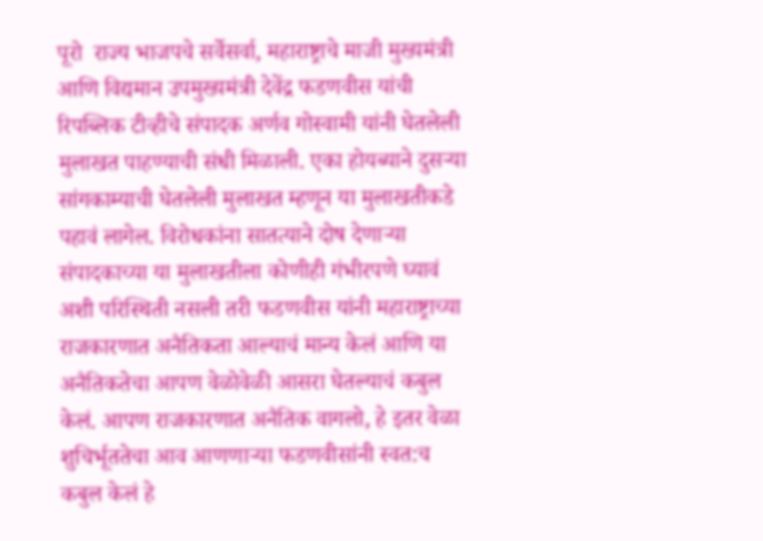पूरो  राज्य भाजपचे सर्वेसर्वा, महाराष्ट्राचे माजी मुख्यमंत्री आणि विद्यमान उपमुख्यमंत्री देवेंद्र फडणवीस यांची रिपब्लिक टीव्हीचे संपादक अर्णव गोस्वामी यांनी घेतलेली मुलाखत पाहण्याची संधी मिळाली. एका होयब्याने दुसर्‍या सांगकाम्याची घेतलेली मुलाखत म्हणून या मुलाखतीकडे पहावं लागेल. विरोधकांना सातत्याने दोष देणार्‍या संपादकाच्या या मुलाखतीला कोणीही गंभीरपणे घ्यावं अशी परिस्थिती नसली तरी फडणवीस यांनी महाराष्ट्राच्या राजकारणात अनैतिकता आल्याचं मान्य केलं आणि या अनैतिकतेचा आपण वेळोवेळी आसरा घेतल्याचं कबुल केलं. आपण राजकारणात अनैतिक वागलो, हे इतर वेळा शुचिर्भूततेचा आव आणणार्‍या फडणवीसांनी स्वत:च कबुल केलं हे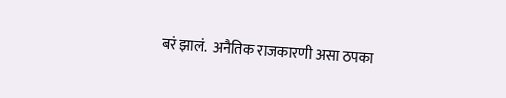बरं झालं.  अनैतिक राजकारणी असा ठपका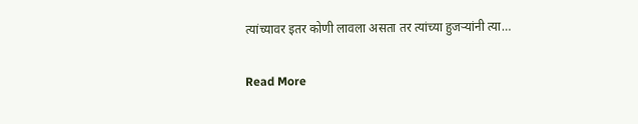त्यांच्यावर इतर कोणी लावला असता तर त्यांच्या हुजर्‍यांनी त्या…

Read More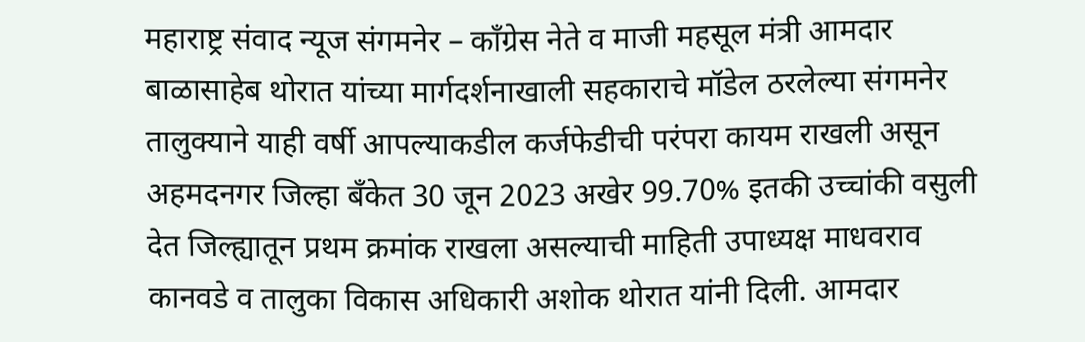महाराष्ट्र संवाद न्यूज संगमनेर – काँग्रेस नेते व माजी महसूल मंत्री आमदार बाळासाहेब थोरात यांच्या मार्गदर्शनाखाली सहकाराचे मॉडेल ठरलेल्या संगमनेर तालुक्याने याही वर्षी आपल्याकडील कर्जफेडीची परंपरा कायम राखली असून अहमदनगर जिल्हा बँकेत 30 जून 2023 अखेर 99.70% इतकी उच्चांकी वसुली देत जिल्ह्यातून प्रथम क्रमांक राखला असल्याची माहिती उपाध्यक्ष माधवराव कानवडे व तालुका विकास अधिकारी अशोक थोरात यांनी दिली. आमदार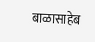बाळासाहेब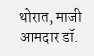थोरात, माजी आमदार डॉ.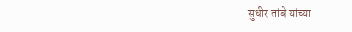सुधीर तांबे यांच्या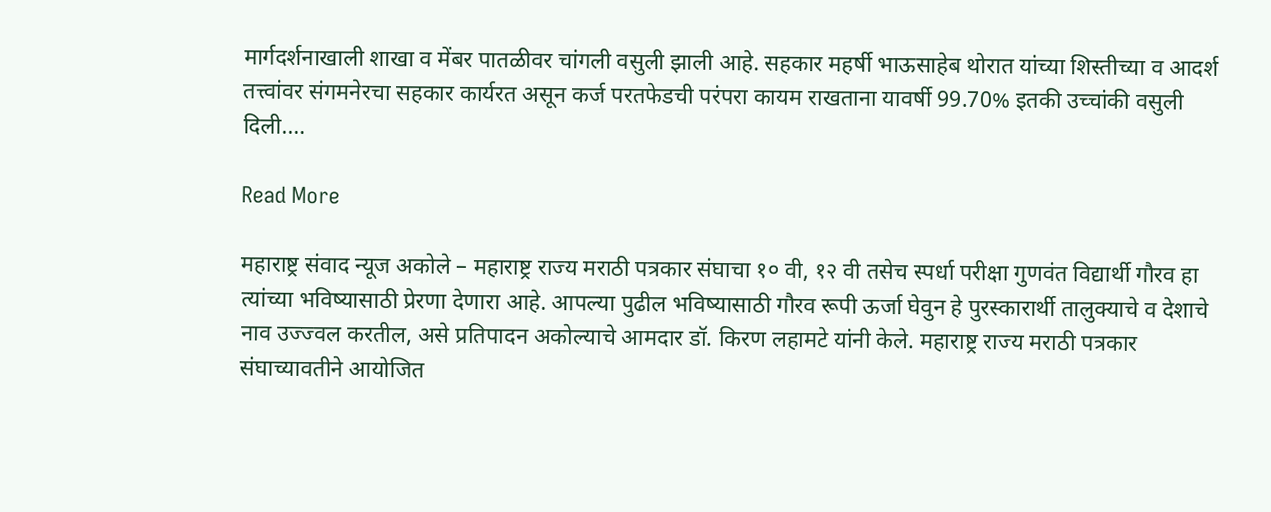मार्गदर्शनाखाली शाखा व मेंबर पातळीवर चांगली वसुली झाली आहे. सहकार महर्षी भाऊसाहेब थोरात यांच्या शिस्तीच्या व आदर्श तत्त्वांवर संगमनेरचा सहकार कार्यरत असून कर्ज परतफेडची परंपरा कायम राखताना यावर्षी 99.70% इतकी उच्चांकी वसुली दिली.…

Read More

महाराष्ट्र संवाद न्यूज अकोले – महाराष्ट्र राज्य मराठी पत्रकार संघाचा १० वी, १२ वी तसेच स्पर्धा परीक्षा गुणवंत विद्यार्थी गौरव हा त्यांच्या भविष्यासाठी प्रेरणा देणारा आहे. आपल्या पुढील भविष्यासाठी गौरव रूपी ऊर्जा घेवुन हे पुरस्कारार्थी तालुक्याचे व देशाचे नाव उज्ज्वल करतील, असे प्रतिपादन अकोल्याचे आमदार डॉ. किरण लहामटे यांनी केले. महाराष्ट्र राज्य मराठी पत्रकार संघाच्यावतीने आयोजित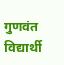गुणवंत विद्यार्थी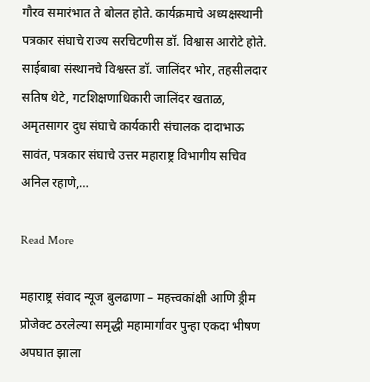गौरव समारंभात ते बोलत होते. कार्यक्रमाचे अध्यक्षस्थानी पत्रकार संघाचे राज्य सरचिटणीस डॉ. विश्वास आरोटे होते. साईबाबा संस्थानचे विश्वस्त डॉ. जालिंदर भोर, तहसीलदार सतिष थेटे, गटशिक्षणाधिकारी जालिंदर खताळ, अमृतसागर दुध संघाचे कार्यकारी संचालक दादाभाऊ सावंत, पत्रकार संघाचे उत्तर महाराष्ट्र विभागीय सचिव अनिल रहाणे,…

Read More

महाराष्ट्र संवाद न्यूज बुलढाणा – महत्त्वकांक्षी आणि ड्रीम प्रोजेक्ट ठरलेल्या समृद्धी महामार्गावर पुन्हा एकदा भीषण अपघात झाला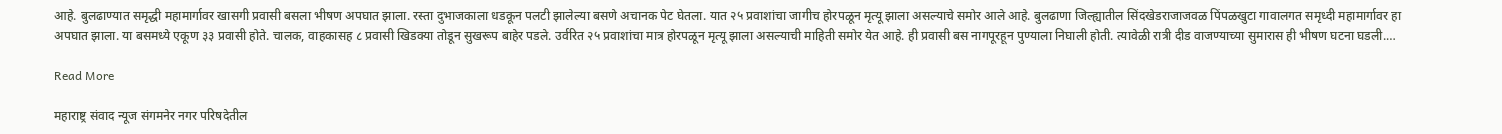आहे. बुलढाण्यात समृद्धी महामार्गावर खासगी प्रवासी बसला भीषण अपघात झाला. रस्ता दुभाजकाला धडकून पलटी झालेल्या बसणे अचानक पेट घेतला. यात २५ प्रवाशांचा जागीच होरपळून मृत्यू झाला असल्याचे समोर आले आहे. बुलढाणा जिल्ह्यातील सिंदखेडराजाजवळ पिंपळखुटा गावालगत समृध्दी महामार्गावर हा अपघात झाला. या बसमध्ये एकूण ३३ प्रवासी होते. चालक, वाहकासह ८ प्रवासी खिडक्या तोडून सुखरूप बाहेर पडले. उर्वरित २५ प्रवाशांचा मात्र होरपळून मृत्यू झाला असल्याची माहिती समोर येत आहे. ही प्रवासी बस नागपूरहून पुण्याला निघाली होती. त्यावेळी रात्री दीड वाजण्याच्या सुमारास ही भीषण घटना घडली.…

Read More

महाराष्ट्र संवाद न्यूज संगमनेर नगर परिषदेतील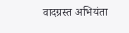वादग्रस्त अभियंता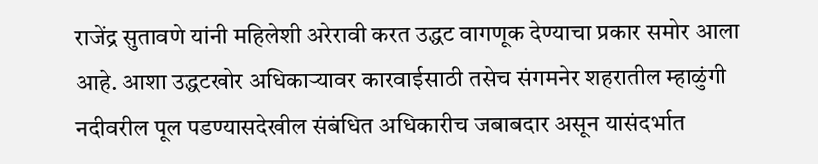राजेंद्र सुतावणे यांनी महिलेशी अरेरावी करत उद्धट वागणूक देण्याचा प्रकार समोर आला आहे. आशा उद्धटखोर अधिकाऱ्यावर कारवाईसाठी तसेच संगमनेर शहरातील म्हाळुंगी नदीवरील पूल पडण्यासदेखील संबंधित अधिकारीच जबाबदार असून यासंदर्भात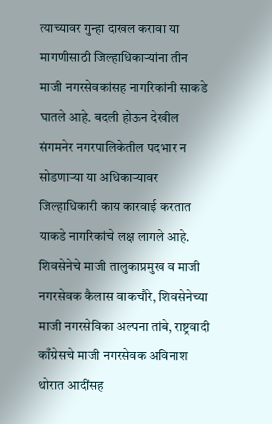त्याच्यावर गुन्हा दाखल करावा या मागणीसाठी जिल्हाधिकाऱ्यांना तीन माजी नगरसेवकांसह नागरिकांनी साकडे घातले आहे. बदली होऊन देखील संगमनेर नगरपालिकेतील पदभार न सोडणाऱ्या या अधिकाऱ्यावर जिल्हाधिकारी काय कारवाई करतात याकडे नागरिकांचे लक्ष लागले आहे. शिवसेनेचे माजी तालुकाप्रमुख व माजी नगरसेवक कैलास वाकचौरे, शिवसेनेच्या माजी नगरसेविका अल्पना तांबे, राष्ट्रवादी काँग्रेसचे माजी नगरसेवक अविनाश थोरात आदींसह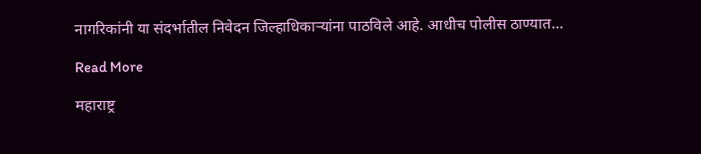नागरिकांनी या संदर्भातील निवेदन जिल्हाधिकाऱ्यांना पाठविले आहे. आधीच पोलीस ठाण्यात…

Read More

महाराष्ट्र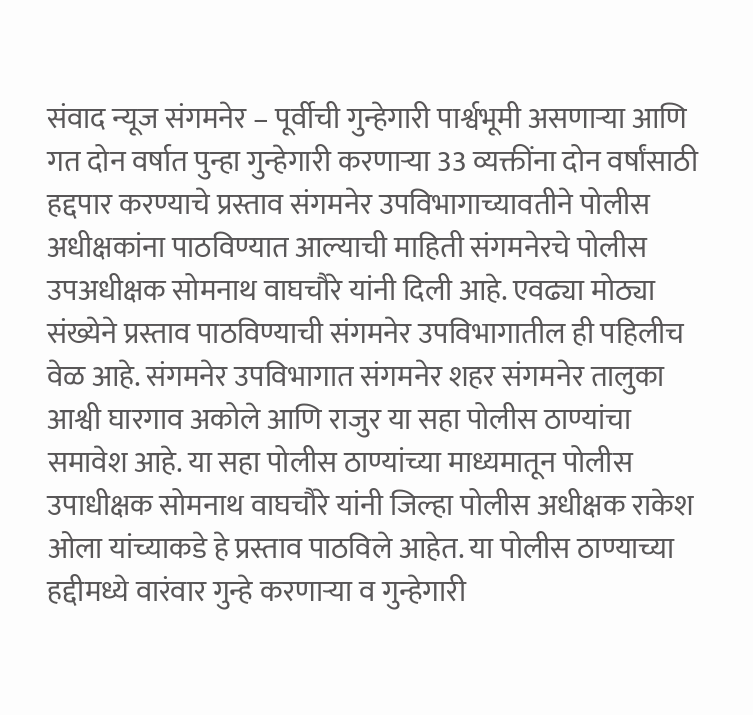संवाद न्यूज संगमनेर – पूर्वीची गुन्हेगारी पार्श्वभूमी असणाऱ्या आणि गत दोन वर्षात पुन्हा गुन्हेगारी करणाऱ्या 33 व्यक्तींना दोन वर्षांसाठी हद्दपार करण्याचे प्रस्ताव संगमनेर उपविभागाच्यावतीने पोलीस अधीक्षकांना पाठविण्यात आल्याची माहिती संगमनेरचे पोलीस उपअधीक्षक सोमनाथ वाघचौरे यांनी दिली आहे. एवढ्या मोठ्या संख्येने प्रस्ताव पाठविण्याची संगमनेर उपविभागातील ही पहिलीच वेळ आहे. संगमनेर उपविभागात संगमनेर शहर संगमनेर तालुका आश्वी घारगाव अकोले आणि राजुर या सहा पोलीस ठाण्यांचा समावेश आहे. या सहा पोलीस ठाण्यांच्या माध्यमातून पोलीस उपाधीक्षक सोमनाथ वाघचौरे यांनी जिल्हा पोलीस अधीक्षक राकेश ओला यांच्याकडे हे प्रस्ताव पाठविले आहेत. या पोलीस ठाण्याच्या हद्दीमध्ये वारंवार गुन्हे करणाऱ्या व गुन्हेगारी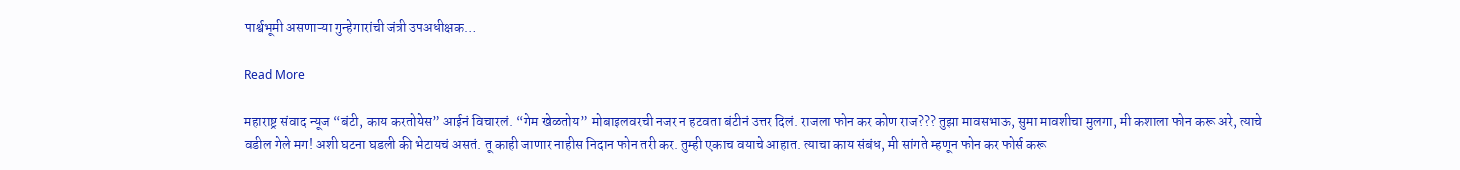पार्श्वभूमी असणाऱ्या गुन्हेगारांची जंत्री उपअधीक्षक…

Read More

महाराष्ट्र संवाद न्यूज “बंटी, काय करतोयेस” आईनं विचारलं. “गेम खेळतोय” मोबाइलवरची नजर न हटवता बंटीनं उत्तर दिलं. राजला फोन कर कोण राज??? तुझा मावसभाऊ, सुमा मावशीचा मुलगा, मी कशाला फोन करू अरे, त्याचे वडील गेले मग! अशी घटना घडली की भेटायचं असतं. तू काही जाणार नाहीस निदान फोन तरी कर. तुम्ही एकाच वयाचे आहात. त्याचा काय संबंध, मी सांगते म्हणून फोन कर फोर्स करू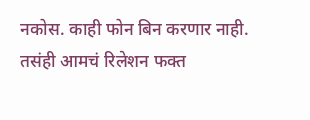नकोस. काही फोन बिन करणार नाही. तसंही आमचं रिलेशन फक्त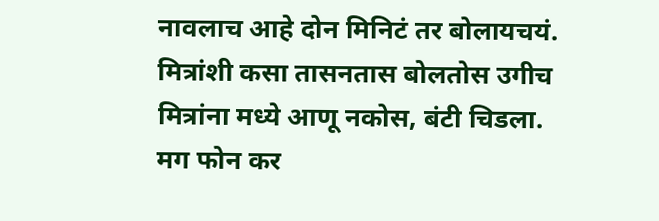नावलाच आहे दोन मिनिटं तर बोलायचयं. मित्रांशी कसा तासनतास बोलतोस उगीच मित्रांना मध्ये आणू नकोस, बंटी चिडला. मग फोन कर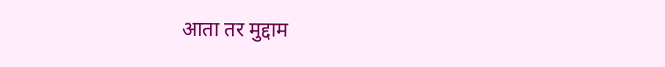आता तर मुद्दाम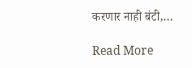करणार नाही बंटी,…

Read More